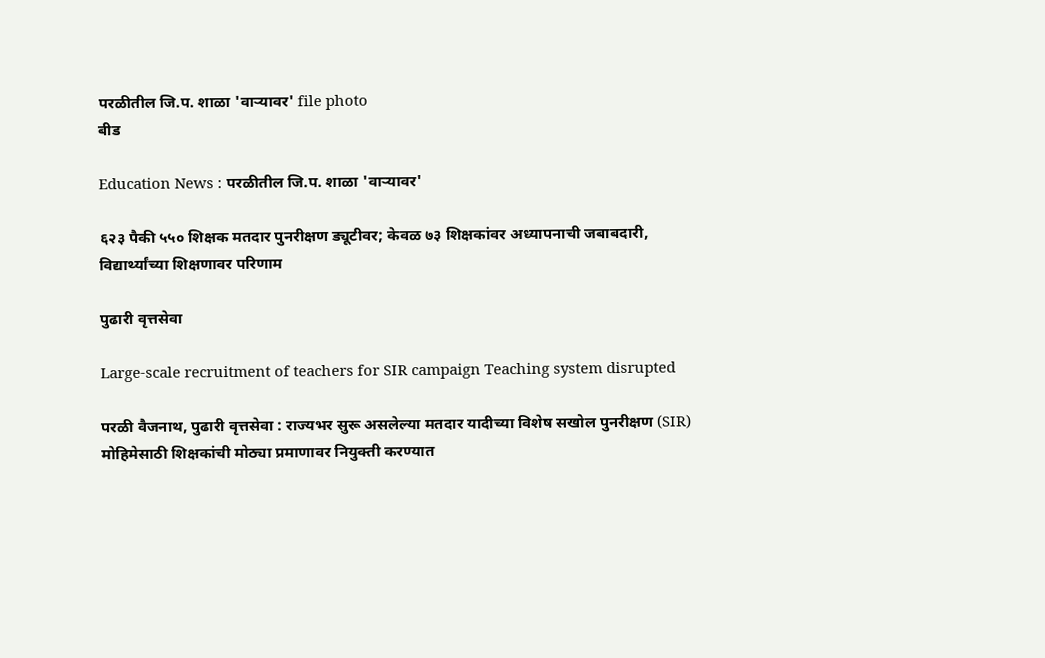परळीतील जि.प. शाळा 'वाऱ्यावर' file photo
बीड

Education News : परळीतील जि.प. शाळा 'वाऱ्यावर'

६२३ पैकी ५५० शिक्षक मतदार पुनरीक्षण ड्यूटीवर; केवळ ७३ शिक्षकांवर अध्यापनाची जबाबदारी, विद्यार्थ्यांच्या शिक्षणावर परिणाम

पुढारी वृत्तसेवा

Large-scale recruitment of teachers for SIR campaign Teaching system disrupted

परळी वैजनाथ, पुढारी वृत्तसेवा : राज्यभर सुरू असलेल्या मतदार यादीच्या विशेष सखोल पुनरीक्षण (SIR) मोहिमेसाठी शिक्षकांची मोठ्या प्रमाणावर नियुक्ती करण्यात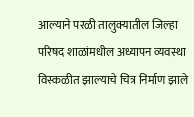आल्याने परळी तालुक्यातील जिल्हा परिषद शाळांमधील अध्यापन व्यवस्था विस्कळीत झाल्याचे चित्र निर्माण झाले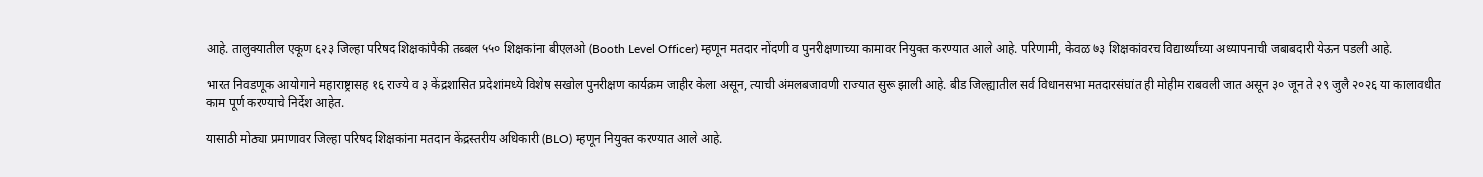आहे. तालुक्यातील एकूण ६२३ जिल्हा परिषद शिक्षकांपैकी तब्बल ५५० शिक्षकांना बीएलओ (Booth Level Officer) म्हणून मतदार नोंदणी व पुनरीक्षणाच्या कामावर नियुक्त करण्यात आले आहे. परिणामी, केवळ ७३ शिक्षकांवरच विद्यार्थ्यांच्या अध्यापनाची जबाबदारी येऊन पडली आहे.

भारत निवडणूक आयोगाने महाराष्ट्रासह १६ राज्ये व ३ केंद्रशासित प्रदेशांमध्ये विशेष सखोल पुनरीक्षण कार्यक्रम जाहीर केला असून, त्याची अंमलबजावणी राज्यात सुरू झाली आहे. बीड जिल्ह्यातील सर्व विधानसभा मतदारसंघांत ही मोहीम राबवली जात असून ३० जून ते २९ जुलै २०२६ या कालावधीत काम पूर्ण करण्याचे निर्देश आहेत.

यासाठी मोठ्या प्रमाणावर जिल्हा परिषद शिक्षकांना मतदान केंद्रस्तरीय अधिकारी (BLO) म्हणून नियुक्त करण्यात आले आहे.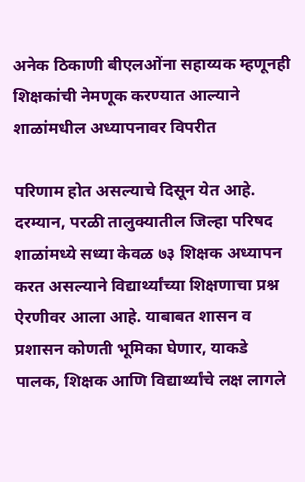अनेक ठिकाणी बीएलओंना सहाय्यक म्हणूनही शिक्षकांची नेमणूक करण्यात आल्याने शाळांमधील अध्यापनावर विपरीत

परिणाम होत असल्याचे दिसून येत आहे. दरम्यान, परळी तालुक्यातील जिल्हा परिषद शाळांमध्ये सध्या केवळ ७३ शिक्षक अध्यापन करत असल्याने विद्यार्थ्यांच्या शिक्षणाचा प्रश्न ऐरणीवर आला आहे. याबाबत शासन व प्रशासन कोणती भूमिका घेणार, याकडे पालक, शिक्षक आणि विद्यार्थ्यांचे लक्ष लागले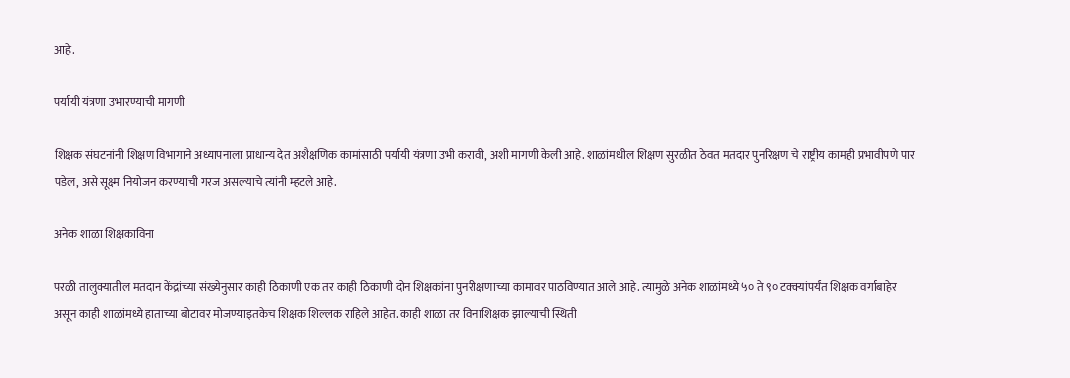आहे.

पर्यायी यंत्रणा उभारण्याची मागणी

शिक्षक संघटनांनी शिक्षण विभागाने अध्यापनाला प्राधान्य देत अशैक्षणिक कामांसाठी पर्यायी यंत्रणा उभी करावी, अशी मागणी केली आहे. शाळांमधील शिक्षण सुरळीत ठेवत मतदार पुनरिक्षण चे राष्ट्रीय कामही प्रभावीपणे पार पडेल, असे सूक्ष्म नियोजन करण्याची गरज असल्याचे त्यांनी म्हटले आहे.

अनेक शाळा शिक्षकाविना

परळी तालुक्यातील मतदान केंद्रांच्या संख्येनुसार काही ठिकाणी एक तर काही ठिकाणी दोन शिक्षकांना पुनरीक्षणाच्या कामावर पाठविण्यात आले आहे. त्यामुळे अनेक शाळांमध्ये ५० ते ९० टक्क्यांपर्यंत शिक्षक वर्गाबाहेर असून काही शाळांमध्ये हाताच्या बोटावर मोजण्याइतकेच शिक्षक शिल्लक राहिले आहेत. काही शाळा तर विनाशिक्षक झाल्याची स्थिती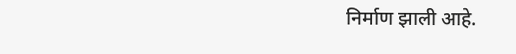निर्माण झाली आहे.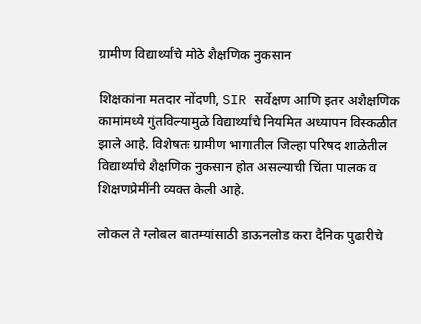ग्रामीण विद्यार्थ्यांचे मोठे शैक्षणिक नुकसान

शिक्षकांना मतदार नोंदणी, SIR सर्वेक्षण आणि इतर अशैक्षणिक कामांमध्ये गुंतविल्यामुळे विद्यार्थ्यांचे नियमित अध्यापन विस्कळीत झाले आहे. विशेषतः ग्रामीण भागातील जिल्हा परिषद शाळेतील विद्यार्थ्यांचे शैक्षणिक नुकसान होत असल्याची चिंता पालक व शिक्षणप्रेमींनी व्यक्त केली आहे.

लोकल ते ग्लोबल बातम्यांसाठी डाऊनलोड करा दैनिक पुढारीचे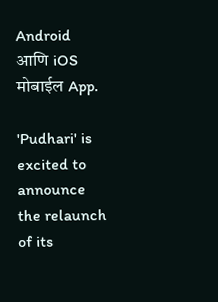Android आणि iOS मोबाईल App.

'Pudhari' is excited to announce the relaunch of its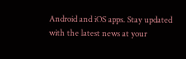Android and iOS apps. Stay updated with the latest news at your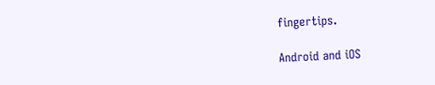fingertips.

Android and iOS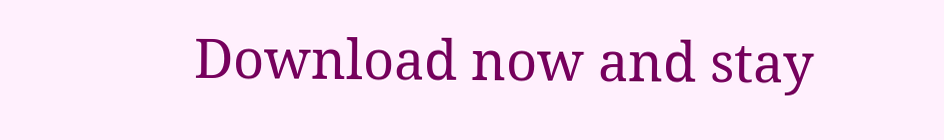Download now and stay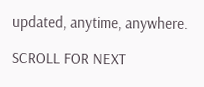updated, anytime, anywhere.

SCROLL FOR NEXT